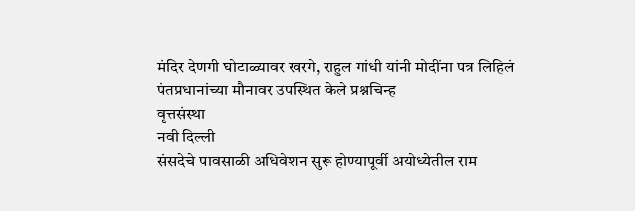मंदिर देणगी घोटाळ्यावर खरगे, राहुल गांधी यांनी मोदींना पत्र लिहिलं
पंतप्रधानांच्या मौनावर उपस्थित केले प्रश्नचिन्ह
वृत्तसंस्था
नवी दिल्ली
संसदेचे पावसाळी अधिवेशन सुरू होण्यापूर्वी अयोध्येतील राम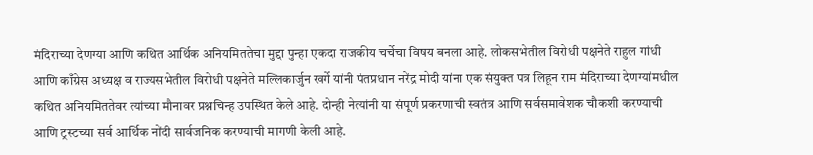मंदिराच्या देणग्या आणि कथित आर्थिक अनियमिततेचा मुद्दा पुन्हा एकदा राजकीय चर्चेचा विषय बनला आहे. लोकसभेतील विरोधी पक्षनेते राहुल गांधी आणि काँग्रेस अध्यक्ष व राज्यसभेतील विरोधी पक्षनेते मल्लिकार्जुन खर्गे यांनी पंतप्रधान नरेंद्र मोदी यांना एक संयुक्त पत्र लिहून राम मंदिराच्या देणग्यांमधील कथित अनियमिततेवर त्यांच्या मौनावर प्रश्नचिन्ह उपस्थित केले आहे. दोन्ही नेत्यांनी या संपूर्ण प्रकरणाची स्वतंत्र आणि सर्वसमावेशक चौकशी करण्याची आणि ट्रस्टच्या सर्व आर्थिक नोंदी सार्वजनिक करण्याची मागणी केली आहे.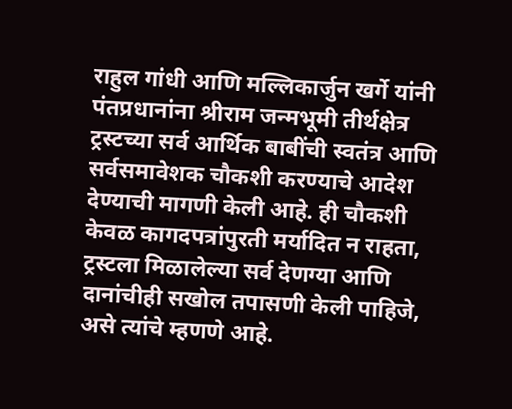राहुल गांधी आणि मल्लिकार्जुन खर्गे यांनी पंतप्रधानांना श्रीराम जन्मभूमी तीर्थक्षेत्र ट्रस्टच्या सर्व आर्थिक बाबींची स्वतंत्र आणि सर्वसमावेशक चौकशी करण्याचे आदेश देण्याची मागणी केली आहे. ही चौकशी केवळ कागदपत्रांपुरती मर्यादित न राहता, ट्रस्टला मिळालेल्या सर्व देणग्या आणि दानांचीही सखोल तपासणी केली पाहिजे, असे त्यांचे म्हणणे आहे.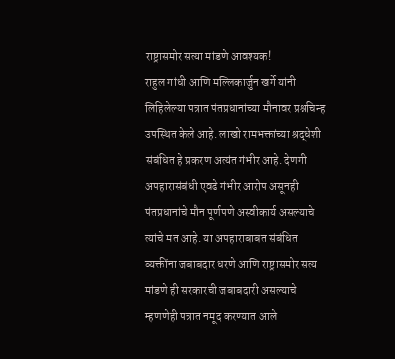राष्ट्रासमोर सत्या मांडणे आवश्यक!
राहुल गांधी आणि मल्लिकार्जुन खर्गे यांनी लिहिलेल्या पत्रात पंतप्रधानांच्या मौनावर प्रश्नचिन्ह उपस्थित केले आहे. लाखो रामभक्तांच्या श्रद्धेशी संबंधित हे प्रकरण अत्यंत गंभीर आहे. देणगी अपहारासंबंधी एवढे गंभीर आरोप असूनही पंतप्रधानांचे मौन पूर्णपणे अस्वीकार्य असल्याचे त्यांचे मत आहे. या अपहाराबाबत संबंधित व्यक्तींना जबाबदार धरणे आणि राष्ट्रासमोर सत्य मांडणे ही सरकारची जबाबदारी असल्याचे म्हणणेही पत्रात नमूद करण्यात आले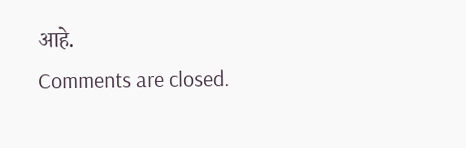आहे.
Comments are closed.